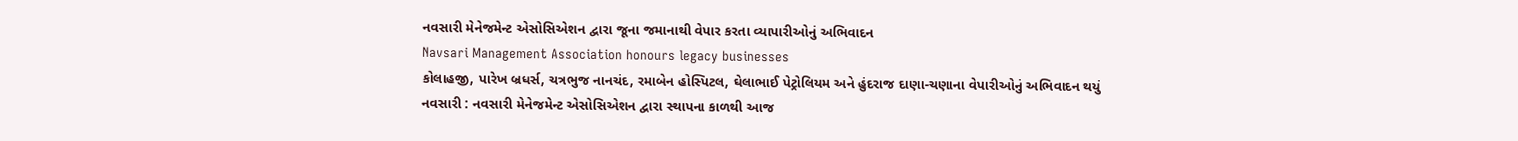નવસારી મેનેજમેન્ટ એસોસિએશન દ્વારા જૂના જમાનાથી વેપાર કરતા વ્યાપારીઓનું અભિવાદન
Navsari Management Association honours legacy businesses
કોલાહજી, પારેખ બ્રધર્સ, ચત્રભુજ નાનચંદ, રમાબેન હોસ્પિટલ, ઘેલાભાઈ પેટ્રોલિયમ અને હુંદરાજ દાણા-ચણાના વેપારીઓનું અભિવાદન થયું
નવસારી : નવસારી મેનેજમેન્ટ એસોસિએશન દ્વારા સ્થાપના કાળથી આજ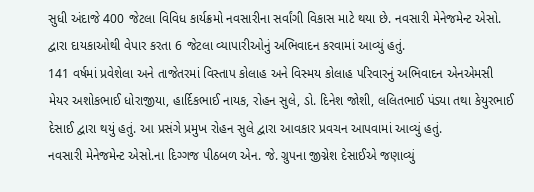સુધી અંદાજે 400 જેટલા વિવિધ કાર્યક્રમો નવસારીના સર્વાંગી વિકાસ માટે થયા છે. નવસારી મેનેજમેન્ટ એસો. દ્વારા દાયકાઓથી વેપાર કરતા 6 જેટલા વ્યાપારીઓનું અભિવાદન કરવામાં આવ્યું હતું.
141 વર્ષમાં પ્રવેશેલા અને તાજેતરમાં વિસ્તાપ કોલાહ અને વિસ્મય કોલાહ પરિવારનું અભિવાદન એનએમસી મેયર અશોકભાઈ ધોરાજીયા, હાર્દિકભાઈ નાયક, રોહન સુલે, ડો. દિનેશ જોશી, લલિતભાઈ પંડ્યા તથા કેયુરભાઈ દેસાઈ દ્વારા થયું હતું. આ પ્રસંગે પ્રમુખ રોહન સુલે દ્વારા આવકાર પ્રવચન આપવામાં આવ્યું હતું.
નવસારી મેનેજમેન્ટ એસો.ના દિગ્ગજ પીઠબળ એન. જે. ગ્રુપના જીગ્નેશ દેસાઈએ જણાવ્યું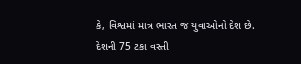કે, વિશ્વમાં માત્ર ભારત જ યુવાઓનો દેશ છે. દેશની 75 ટકા વસ્તી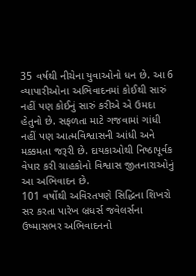35 વર્ષથી નીચેના યુવાઓનો ધન છે. આ 6 વ્યાપારીઓના અભિવાદનમાં કોઈથી સારું નહીં પણ કોઈનું સારું કરીએ એ ઉમદા હેતુનો છે. સફળતા માટે ગજવામાં ગાંધી નહીં પણ આત્મવિશ્વાસની આંધી અને મક્કમતા જરૂરી છે. દાયકાઓથી નિષ્ઠાપૂર્વક વેપાર કરી ગ્રાહકોનો વિશ્વાસ જીતનારાઓનું આ અભિવાદન છે.
101 વર્ષોથી અવિરતપણે સિદ્ધિના શિખરો સર કરતા પારેખ બ્રધર્સ જવેલર્સના ઉષ્માસભર અભિવાદનનો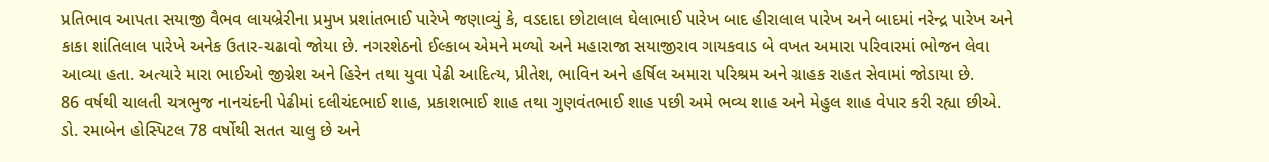પ્રતિભાવ આપતા સયાજી વૈભવ લાયબ્રેરીના પ્રમુખ પ્રશાંતભાઈ પારેખે જણાવ્યું કે, વડદાદા છોટાલાલ ઘેલાભાઈ પારેખ બાદ હીરાલાલ પારેખ અને બાદમાં નરેન્દ્ર પારેખ અને કાકા શાંતિલાલ પારેખે અનેક ઉતાર-ચઢાવો જોયા છે. નગરશેઠનો ઈલ્કાબ એમને મળ્યો અને મહારાજા સયાજીરાવ ગાયકવાડ બે વખત અમારા પરિવારમાં ભોજન લેવા આવ્યા હતા. અત્યારે મારા ભાઈઓ જીગ્નેશ અને હિરેન તથા યુવા પેઢી આદિત્ય, પ્રીતેશ, ભાવિન અને હર્ષિલ અમારા પરિશ્રમ અને ગ્રાહક રાહત સેવામાં જોડાયા છે.
86 વર્ષથી ચાલતી ચત્રભુજ નાનચંદની પેઢીમાં દલીચંદભાઈ શાહ, પ્રકાશભાઈ શાહ તથા ગુણવંતભાઈ શાહ પછી અમે ભવ્ય શાહ અને મેહુલ શાહ વેપાર કરી રહ્યા છીએ.
ડો. રમાબેન હોસ્પિટલ 78 વર્ષોથી સતત ચાલુ છે અને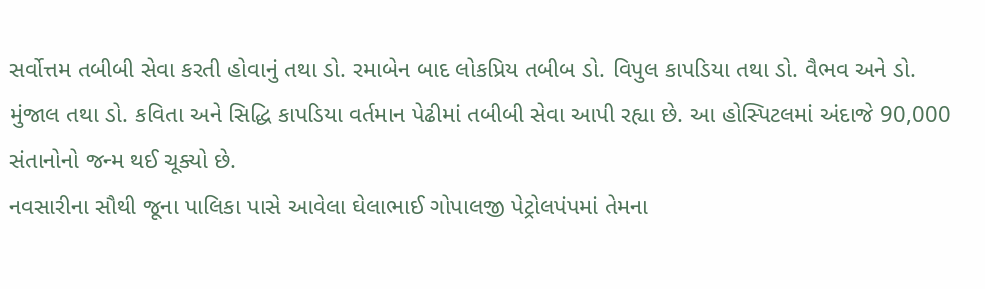સર્વોત્તમ તબીબી સેવા કરતી હોવાનું તથા ડો. રમાબેન બાદ લોકપ્રિય તબીબ ડો. વિપુલ કાપડિયા તથા ડો. વૈભવ અને ડો. મુંજાલ તથા ડો. કવિતા અને સિદ્ધિ કાપડિયા વર્તમાન પેઢીમાં તબીબી સેવા આપી રહ્યા છે. આ હોસ્પિટલમાં અંદાજે 90,000 સંતાનોનો જન્મ થઈ ચૂક્યો છે.
નવસારીના સૌથી જૂના પાલિકા પાસે આવેલા ઘેલાભાઈ ગોપાલજી પેટ્રોલપંપમાં તેમના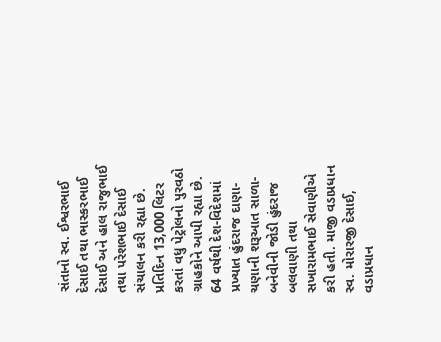સંતાનો સ્વ. ઈશ્વરભાઈ દેસાઈ તથા ભાસ્કરભાઈ દેસાઈ અને હાલ રાજુભાઈ તથા પરેશભાઈ દેસાઈ સંચાલન કરી રહ્યા છે. પ્રતિદિન 13,000 લિટર કરતાં વધુ પેટ્રોલનો પુરવઠો ગ્રાહકોને આપી રહ્યા છે.
64 વર્ષથી દેશ-વિદેશમાં પ્રખ્યાત હુંદરાજ દાણા-ચણાની શરૂઆત સાળા-બનેવીની જોડી હુંદરાજ બલવાણી તથા સખારામભાઈ સેવાણીએ કરી હતી. માજી વડાપ્રધાન સ્વ. મોરારજી દેસાઈ, વડાપ્રધાન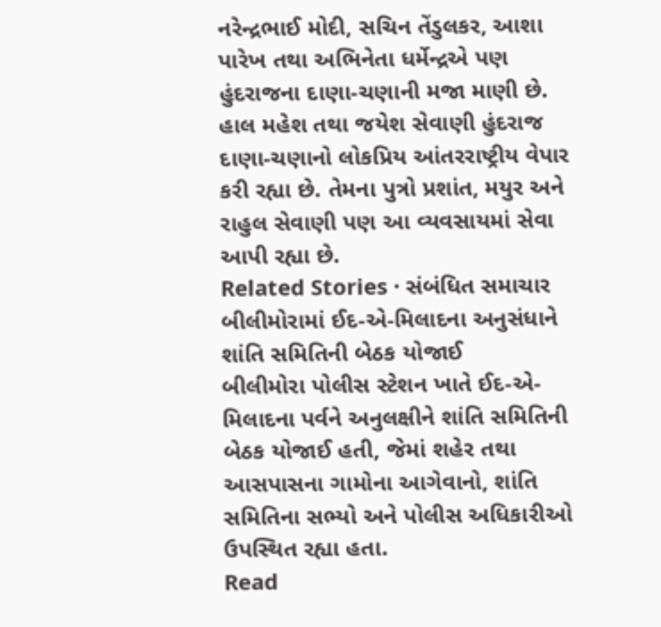નરેન્દ્રભાઈ મોદી, સચિન તેંડુલકર, આશા પારેખ તથા અભિનેતા ધર્મેન્દ્રએ પણ હુંદરાજના દાણા-ચણાની મજા માણી છે.
હાલ મહેશ તથા જયેશ સેવાણી હુંદરાજ દાણા-ચણાનો લોકપ્રિય આંતરરાષ્ટ્રીય વેપાર કરી રહ્યા છે. તેમના પુત્રો પ્રશાંત, મયુર અને રાહુલ સેવાણી પણ આ વ્યવસાયમાં સેવા આપી રહ્યા છે.
Related Stories · સંબંધિત સમાચાર
બીલીમોરામાં ઈદ-એ-મિલાદના અનુસંધાને શાંતિ સમિતિની બેઠક યોજાઈ
બીલીમોરા પોલીસ સ્ટેશન ખાતે ઈદ-એ-મિલાદના પર્વને અનુલક્ષીને શાંતિ સમિતિની બેઠક યોજાઈ હતી, જેમાં શહેર તથા આસપાસના ગામોના આગેવાનો, શાંતિ સમિતિના સભ્યો અને પોલીસ અધિકારીઓ ઉપસ્થિત રહ્યા હતા.
Read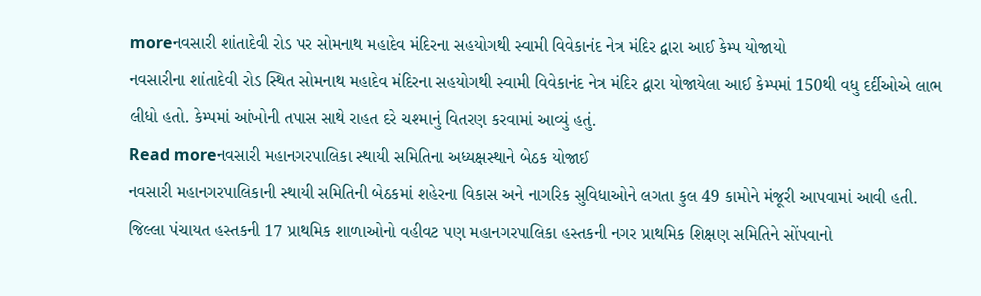moreનવસારી શાંતાદેવી રોડ પર સોમનાથ મહાદેવ મંદિરના સહયોગથી સ્વામી વિવેકાનંદ નેત્ર મંદિર દ્વારા આઈ કેમ્પ યોજાયો
નવસારીના શાંતાદેવી રોડ સ્થિત સોમનાથ મહાદેવ મંદિરના સહયોગથી સ્વામી વિવેકાનંદ નેત્ર મંદિર દ્વારા યોજાયેલા આઈ કેમ્પમાં 150થી વધુ દર્દીઓએ લાભ લીધો હતો. કેમ્પમાં આંખોની તપાસ સાથે રાહત દરે ચશ્માનું વિતરણ કરવામાં આવ્યું હતું.
Read moreનવસારી મહાનગરપાલિકા સ્થાયી સમિતિના અધ્યક્ષસ્થાને બેઠક યોજાઈ
નવસારી મહાનગરપાલિકાની સ્થાયી સમિતિની બેઠકમાં શહેરના વિકાસ અને નાગરિક સુવિધાઓને લગતા કુલ 49 કામોને મંજૂરી આપવામાં આવી હતી. જિલ્લા પંચાયત હસ્તકની 17 પ્રાથમિક શાળાઓનો વહીવટ પણ મહાનગરપાલિકા હસ્તકની નગર પ્રાથમિક શિક્ષણ સમિતિને સોંપવાનો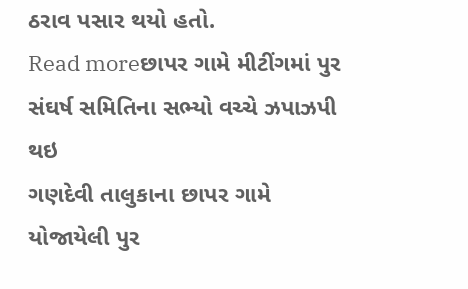ઠરાવ પસાર થયો હતો.
Read moreછાપર ગામે મીટીંગમાં પુર સંઘર્ષ સમિતિના સભ્યો વચ્ચે ઝપાઝપી થઇ
ગણદેવી તાલુકાના છાપર ગામે યોજાયેલી પુર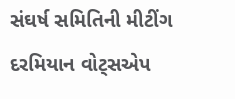સંઘર્ષ સમિતિની મીટીંગ દરમિયાન વોટ્સએપ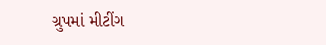ગ્રુપમાં મીટીંગ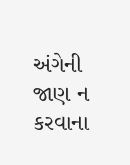અંગેની જાણ ન કરવાના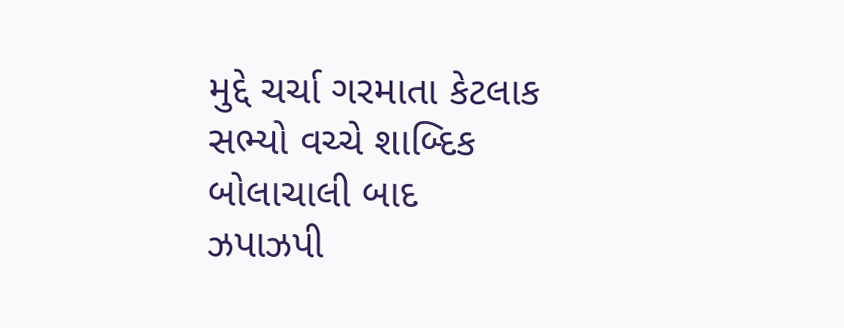મુદ્દે ચર્ચા ગરમાતા કેટલાક સભ્યો વચ્ચે શાબ્દિક બોલાચાલી બાદ ઝપાઝપી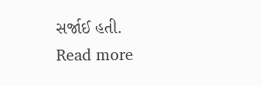સર્જાઈ હતી.
Read more